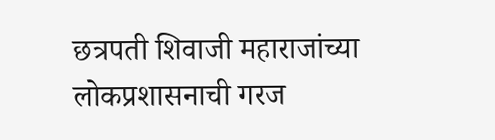छत्रपती शिवाजी महाराजांच्या लोकप्रशासनाची गरज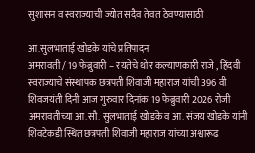सुशासन व स्वराज्याची ज्योत सदैव तेवत ठेवण्यासाठी

आ.सुलभाताई खोडके यांचे प्रतिपादन
अमरावती / 19 फेब्रुवारी – रयतेचे थोर कल्याणकारी राजे , हिंदवी स्वराज्याचे संस्थापक छत्रपती शिवाजी महाराज यांची 396 वी शिवजयंती दिनी आज गुरुवार दिनांक 19 फेब्रुवारी 2026 रोजी अमरावतीच्या आ.सौ. सुलभाताई खोडके व आ. संजय खोडके यांनी शिवटेकडी स्थित छत्रपती शिवाजी महाराज यांच्या अश्वारूढ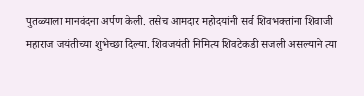पुतळ्याला मानवंदना अर्पण केली. तसेच आमदार महोदयांनी सर्व शिवभक्तांना शिवाजी महाराज जयंतीच्या शुभेच्छा दिल्या. शिवजयंती निमित्य शिवटेकडी सजली असल्याने त्या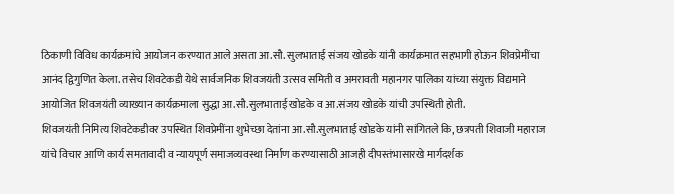ठिकाणी विविध कार्यक्रमांचे आयोजन करण्यात आले असता आ.सौ. सुलभाताई संजय खोडके यांनी कार्यक्रमात सहभागी होऊन शिवप्रेमींचा आनंद द्विगुणित केला. तसेच शिवटेकडी येथे सार्वजनिक शिवजयंती उत्सव समिती व अमरावती महानगर पालिका यांच्या संयुक्त विद्यमाने आयोजित शिवजयंती व्याख्यान कार्यक्रमाला सुद्धा आ.सौ.सुलभाताई खोडके व आ.संजय खोडके यांची उपस्थिती होती.
शिवजयंती निमित्य शिवटेकडीवर उपस्थित शिवप्रेमींना शुभेच्छा देतांना आ.सौ.सुलभाताई खोडके यांनी सांगितले कि, छत्रपती शिवाजी महाराज यांचे विचार आणि कार्य समतावादी व न्यायपूर्ण समाजव्यवस्था निर्माण करण्यासाठी आजही दीपस्तंभासारखे मार्गदर्शक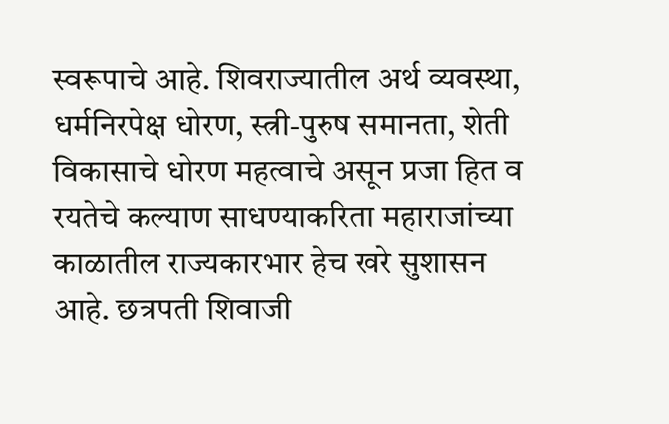स्वरूपाचे आहे. शिवराज्यातील अर्थ व्यवस्था, धर्मनिरपेक्ष धोरण, स्त्री-पुरुष समानता, शेती विकासाचे धोरण महत्वाचे असून प्रजा हित व रयतेचे कल्याण साधण्याकरिता महाराजांच्या काळातील राज्यकारभार हेच खरे सुशासन आहे. छत्रपती शिवाजी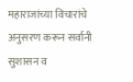महाराजांच्या विचारांचे अनुसरण करून सर्वानी सुशासन व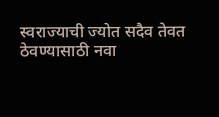स्वराज्याची ज्योत सदैव तेवत ठेवण्यासाठी नवा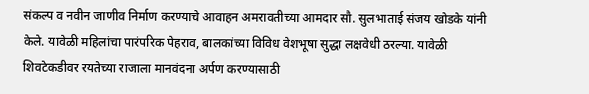संकल्प व नवीन जाणीव निर्माण करण्याचे आवाहन अमरावतीच्या आमदार सौ. सुलभाताई संजय खोडके यांनी केले. यावेळी महिलांचा पारंपरिक पेहराव, बालकांच्या विविध वेशभूषा सुद्धा लक्षवेधी ठरल्या. यावेळी शिवटेकडीवर रयतेच्या राजाला मानवंदना अर्पण करण्यासाठी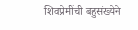शिवप्रेमींची बहुसंख्येने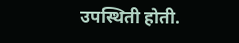उपस्थिती होती.